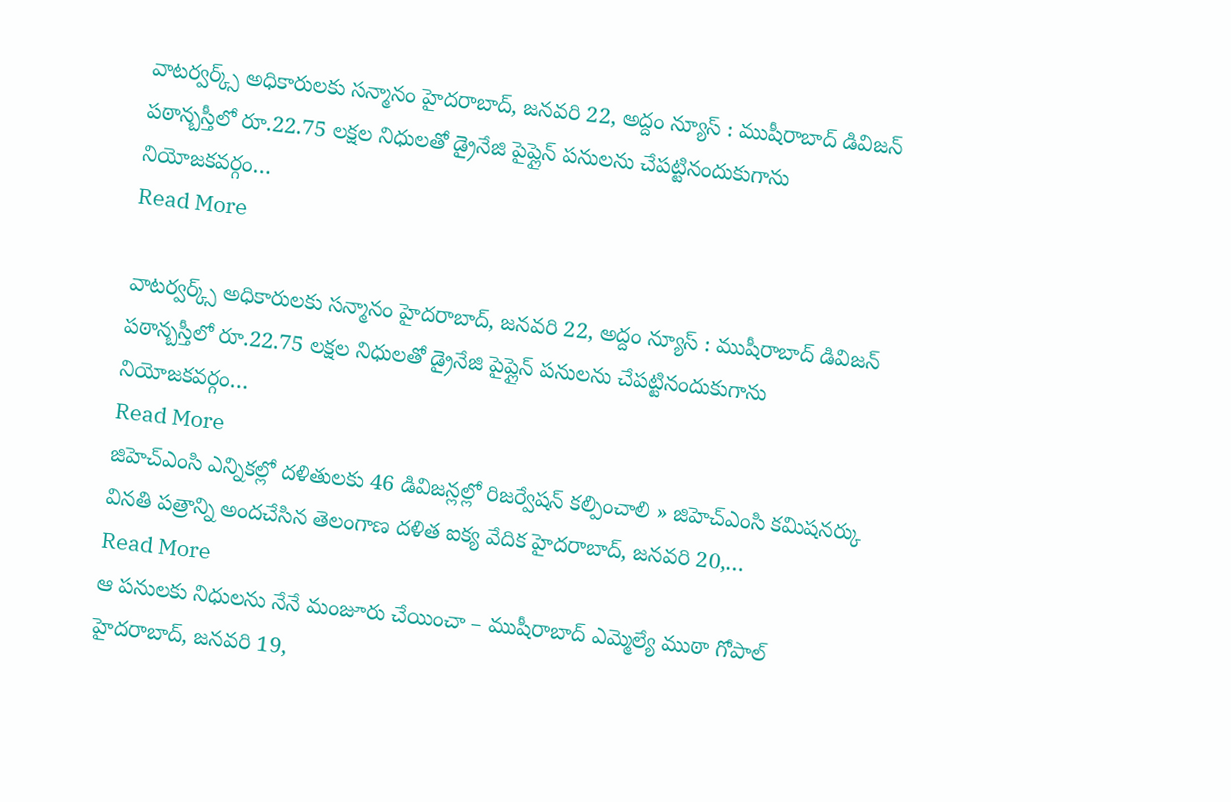వాటర్వర్క్స్ అధికారులకు సన్మానం హైదరాబాద్, జనవరి 22, అద్దం న్యూస్ : ముషీరాబాద్ డివిజన్ పఠాన్బస్తీలో రూ.22.75 లక్షల నిధులతో డ్రైనేజి పైప్లైన్ పనులను చేపట్టినందుకుగాను నియోజకవర్గం…
Read More

వాటర్వర్క్స్ అధికారులకు సన్మానం హైదరాబాద్, జనవరి 22, అద్దం న్యూస్ : ముషీరాబాద్ డివిజన్ పఠాన్బస్తీలో రూ.22.75 లక్షల నిధులతో డ్రైనేజి పైప్లైన్ పనులను చేపట్టినందుకుగాను నియోజకవర్గం…
Read More
జిహెచ్ఎంసి ఎన్నికల్లో దళితులకు 46 డివిజన్లల్లో రిజర్వేషన్ కల్పించాలి » జిహెచ్ఎంసి కమిషనర్కు వినతి పత్రాన్ని అందచేసిన తెలంగాణ దళిత ఐక్య వేదిక హైదరాబాద్, జనవరి 20,…
Read More
ఆ పనులకు నిధులను నేనే మంజూరు చేయించా – ముషీరాబాద్ ఎమ్మెల్యే ముఠా గోపాల్ హైదరాబాద్, జనవరి 19,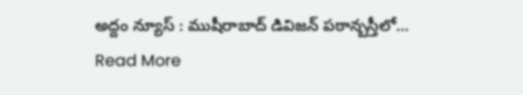అద్దం న్యూస్ : ముషీరాబాద్ డివిజన్ పఠాన్బస్తీలో…
Read More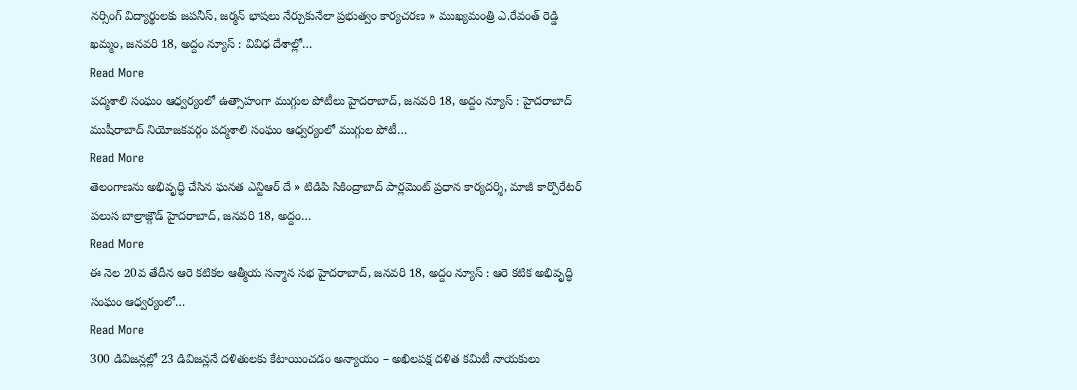నర్సింగ్ విద్యార్థులకు జపనీస్, జర్మన్ భాషలు నేర్చుకునేలా ప్రభుత్వం కార్యచరణ » ముఖ్యమంత్రి ఎ.రేవంత్ రెడ్డి ఖమ్మం, జనవరి 18, అద్దం న్యూస్ : వివిధ దేశాల్లో…
Read More
పద్మశాలి సంఘం ఆధ్వర్యంలో ఉత్సాహంగా ముగ్గుల పోటీలు హైదరాబాద్, జనవరి 18, అద్దం న్యూస్ : హైదరాబాద్ ముషీరాబాద్ నియోజకవర్గం పద్మశాలి సంఘం ఆధ్వర్యంలో ముగ్గుల పోటీ…
Read More
తెలంగాణను అభివృద్ధి చేసిన ఘనత ఎన్టిఆర్ దే » టిడిపి సికింద్రాబాద్ పార్లమెంట్ ప్రధాన కార్యదర్శి, మాజీ కార్పొరేటర్ పలుస బాల్రాజ్గౌడ్ హైదరాబాద్, జనవరి 18, అద్దం…
Read More
ఈ నెల 20వ తేదీన ఆరె కటికల ఆత్మీయ సన్మాన సభ హైదరాబాద్, జనవరి 18, అద్దం న్యూస్ : ఆరె కటిక అభివృద్ధి సంఘం ఆధ్వర్యంలో…
Read More
300 డివిజన్లల్లో 23 డివిజన్లనే దళితులకు కేటాయించడం అన్యాయం – అఖిలపక్ష దళిత కమిటీ నాయకులు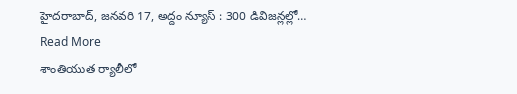హైదరాబాద్, జనవరి 17, అద్దం న్యూస్ : 300 డివిజన్లల్లో…
Read More
శాంతియుత ర్యాలీలో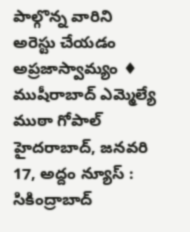పాల్గొన్న వారిని అరెస్టు చేయడం అప్రజాస్వామ్యం ♦ ముషీరాబాద్ ఎమ్మెల్యే ముఠా గోపాల్ హైదరాబాద్, జనవరి 17, అద్దం న్యూస్ : సికింద్రాబాద్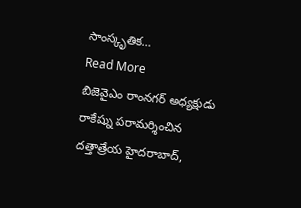సాంస్కృతిక…
Read More
బిజెవైఎం రాంనగర్ అధ్యక్షుడు రాకేష్ను పరామర్శించిన దత్తాత్రేయ హైదరాబాద్,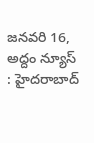జనవరి 16, అద్దం న్యూస్ : హైదరాబాద్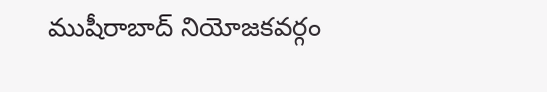ముషీరాబాద్ నియోజకవర్గం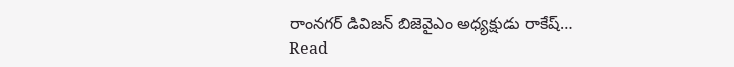రాంనగర్ డివిజన్ బిజెవైఎం అధ్యక్షుడు రాకేష్…
Read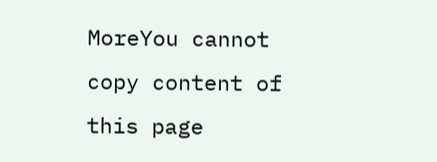MoreYou cannot copy content of this page